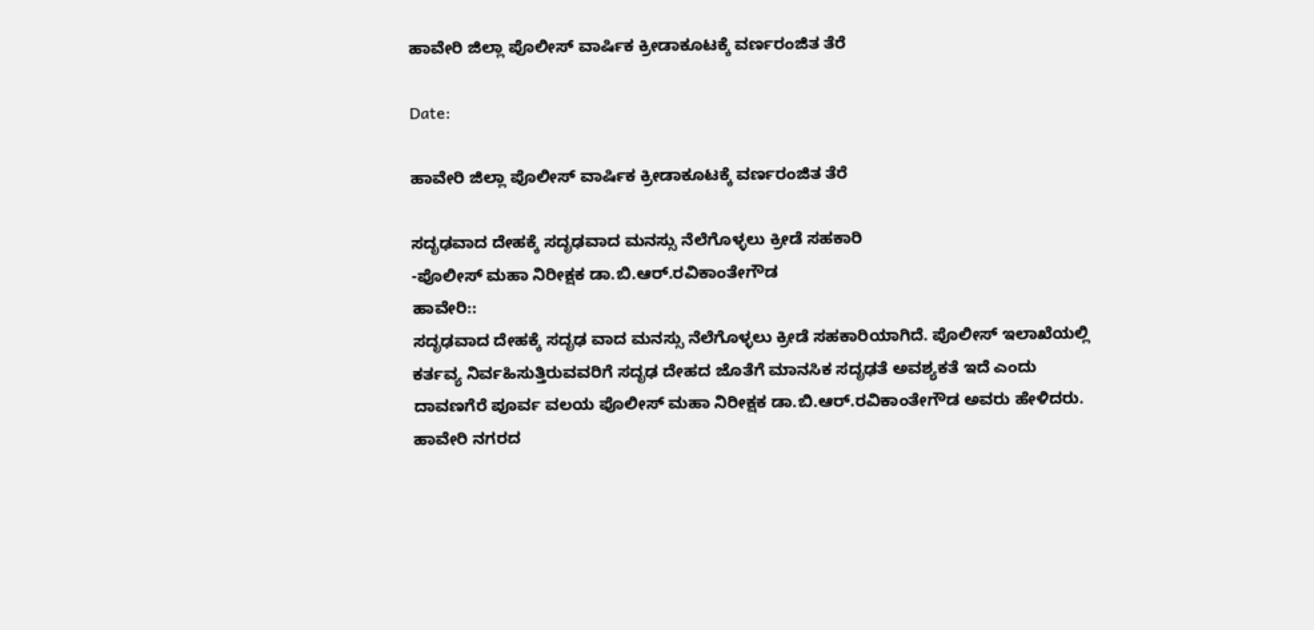ಹಾವೇರಿ ಜಿಲ್ಲಾ ಪೊಲೀಸ್ ವಾರ್ಷಿಕ ಕ್ರೀಡಾಕೂಟಕ್ಕೆ ವರ್ಣರಂಜಿತ ತೆರೆ

Date:

ಹಾವೇರಿ ಜಿಲ್ಲಾ ಪೊಲೀಸ್ ವಾರ್ಷಿಕ ಕ್ರೀಡಾಕೂಟಕ್ಕೆ ವರ್ಣರಂಜಿತ ತೆರೆ

ಸದೃಢವಾದ ದೇಹಕ್ಕೆ ಸದೃಢವಾದ ಮನಸ್ಸು ನೆಲೆಗೊಳ್ಳಲು ಕ್ರೀಡೆ ಸಹಕಾರಿ
-ಪೊಲೀಸ್ ಮಹಾ ನಿರೀಕ್ಷಕ ಡಾ.ಬಿ.ಆರ್.ರವಿಕಾಂತೇಗೌಡ
ಹಾವೇರಿ::
ಸದೃಢವಾದ ದೇಹಕ್ಕೆ ಸದೃಢ ವಾದ ಮನಸ್ಸು ನೆಲೆಗೊಳ್ಳಲು ಕ್ರೀಡೆ ಸಹಕಾರಿಯಾಗಿದೆ. ಪೊಲೀಸ್ ಇಲಾಖೆಯಲ್ಲಿ ಕರ್ತವ್ಯ ನಿರ್ವಹಿಸುತ್ತಿರುವವರಿಗೆ ಸದೃಢ ದೇಹದ ಜೊತೆಗೆ ಮಾನಸಿಕ ಸದೃಢತೆ ಅವಶ್ಯಕತೆ ಇದೆ ಎಂದು
ದಾವಣಗೆರೆ ಪೂರ್ವ ವಲಯ ಪೊಲೀಸ್ ಮಹಾ ನಿರೀಕ್ಷಕ ಡಾ.ಬಿ.ಆರ್.ರವಿಕಾಂತೇಗೌಡ ಅವರು ಹೇಳಿದರು.
ಹಾವೇರಿ ನಗರದ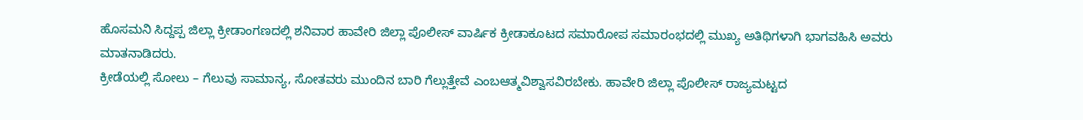ಹೊಸಮನಿ ಸಿದ್ದಪ್ಪ ಜಿಲ್ಲಾ ಕ್ರೀಡಾಂಗಣದಲ್ಲಿ ಶನಿವಾರ ಹಾವೇರಿ ಜಿಲ್ಲಾ ಪೊಲೀಸ್ ವಾರ್ಷಿಕ ಕ್ರೀಡಾಕೂಟದ ಸಮಾರೋಪ ಸಮಾರಂಭದಲ್ಲಿ ಮುಖ್ಯ ಅತಿಥಿಗಳಾಗಿ ಭಾಗವಹಿಸಿ ಅವರು ಮಾತನಾಡಿದರು.
ಕ್ರೀಡೆಯಲ್ಲಿ ಸೋಲು – ಗೆಲುವು ಸಾಮಾನ್ಯ, ಸೋತವರು ಮುಂದಿನ ಬಾರಿ ಗೆಲ್ಲುತ್ತೇವೆ ಎಂಬಆತ್ಮವಿಶ್ವಾಸವಿರಬೇಕು. ಹಾವೇರಿ ಜಿಲ್ಲಾ ಪೊಲೀಸ್ ರಾಜ್ಯಮಟ್ಟದ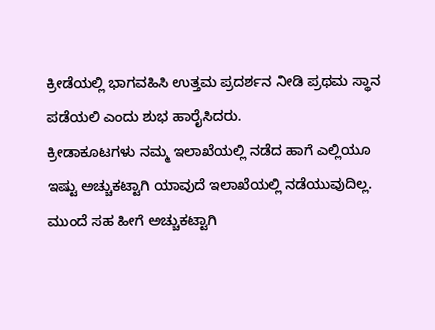ಕ್ರೀಡೆಯಲ್ಲಿ ಭಾಗವಹಿಸಿ ಉತ್ತಮ ಪ್ರದರ್ಶನ ನೀಡಿ ಪ್ರಥಮ ಸ್ಥಾನ ಪಡೆಯಲಿ ಎಂದು ಶುಭ ಹಾರೈಸಿದರು.
ಕ್ರೀಡಾಕೂಟಗಳು ನಮ್ಮ ಇಲಾಖೆಯಲ್ಲಿ ನಡೆದ ಹಾಗೆ ಎಲ್ಲಿಯೂ ಇಷ್ಟು ಅಚ್ಚುಕಟ್ಟಾಗಿ ಯಾವುದೆ ಇಲಾಖೆಯಲ್ಲಿ ನಡೆಯುವುದಿಲ್ಲ. ಮುಂದೆ ಸಹ ಹೀಗೆ ಅಚ್ಚುಕಟ್ಟಾಗಿ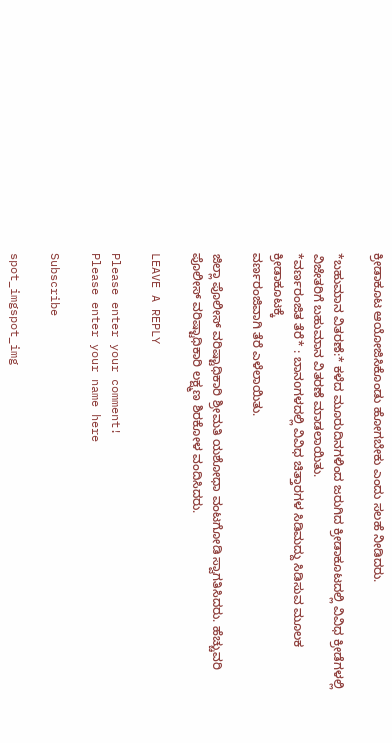ಕ್ರೀಡಾಕೂಟ ಆಯೋಜಿಸಿಕೊಂಡು ಹೋಗಬೇಕು ಎಂದು ಸಲಹೆ ನೀಡಿದರು.

*ಬಹುಮಾನ ವಿತರಣೆ:* ಕಳೆದ ಮೂರುದಿನಗಳಿಂದ ಜರುಗಿದ ಕ್ರೀಡಾಕೂಟದಲ್ಲಿ ವಿವಿಧ ಕ್ರೀಡೆಗಳಲ್ಲಿ ವಿಜೇತರಿಗೆ ಬಹುಮಾನ ವಿತರಣೆ ಮಾಡಲಾಯಿತು.
*ವರ್ಣರಂಜಿತ ತೆರೆ* : ಬಾನoಗಳದಲ್ಲಿ ವಿವಿಧ ಚಿತ್ತಾರಗಳ ಸಿಡಿಮದ್ದು ಸಿಡಿಸುವ ಮೂಲಕ ಕ್ರೀಡಾಕೂಟಕ್ಕೆ
ವರ್ಣರಂಜಿವಾಗಿ ತೆರೆ ಎಳೆಲಾಯಿತು.

ಜಿಲ್ಲಾ ಪೊಲೀಸ್ ವರಿಷ್ಟಾಧಿಕಾರಿ ಶ್ರೀಮತಿ ಯಶೋಧಾ ವಂಟಗೋಡಿ ಸ್ವಾಗತಿಸಿದರು. ಹೆಚ್ಚುವರಿ ಪೊಲೀಸ್ ವರಿಷ್ಟಾಧಿಕಾರಿ ಲಕ್ಷ್ಮಣ ಶಿರಕೋಳ ವಂದಿಸಿದರು.

LEAVE A REPLY

Please enter your comment!
Please enter your name here

Subscribe

spot_imgspot_img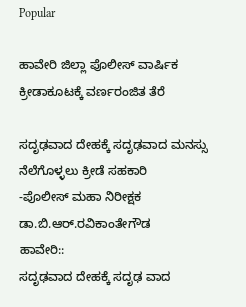Popular

ಹಾವೇರಿ ಜಿಲ್ಲಾ ಪೊಲೀಸ್ ವಾರ್ಷಿಕ ಕ್ರೀಡಾಕೂಟಕ್ಕೆ ವರ್ಣರಂಜಿತ ತೆರೆ

ಸದೃಢವಾದ ದೇಹಕ್ಕೆ ಸದೃಢವಾದ ಮನಸ್ಸು ನೆಲೆಗೊಳ್ಳಲು ಕ್ರೀಡೆ ಸಹಕಾರಿ
-ಪೊಲೀಸ್ ಮಹಾ ನಿರೀಕ್ಷಕ ಡಾ.ಬಿ.ಆರ್.ರವಿಕಾಂತೇಗೌಡ
ಹಾವೇರಿ::
ಸದೃಢವಾದ ದೇಹಕ್ಕೆ ಸದೃಢ ವಾದ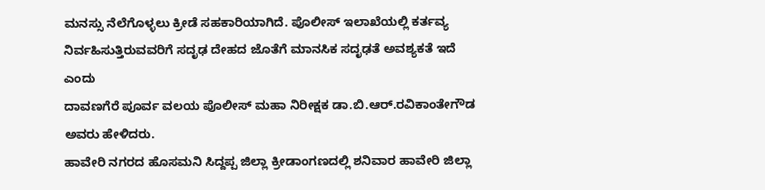ಮನಸ್ಸು ನೆಲೆಗೊಳ್ಳಲು ಕ್ರೀಡೆ ಸಹಕಾರಿಯಾಗಿದೆ. ಪೊಲೀಸ್ ಇಲಾಖೆಯಲ್ಲಿ ಕರ್ತವ್ಯ ನಿರ್ವಹಿಸುತ್ತಿರುವವರಿಗೆ ಸದೃಢ ದೇಹದ ಜೊತೆಗೆ ಮಾನಸಿಕ ಸದೃಢತೆ ಅವಶ್ಯಕತೆ ಇದೆ ಎಂದು
ದಾವಣಗೆರೆ ಪೂರ್ವ ವಲಯ ಪೊಲೀಸ್ ಮಹಾ ನಿರೀಕ್ಷಕ ಡಾ.ಬಿ.ಆರ್.ರವಿಕಾಂತೇಗೌಡ ಅವರು ಹೇಳಿದರು.
ಹಾವೇರಿ ನಗರದ ಹೊಸಮನಿ ಸಿದ್ದಪ್ಪ ಜಿಲ್ಲಾ ಕ್ರೀಡಾಂಗಣದಲ್ಲಿ ಶನಿವಾರ ಹಾವೇರಿ ಜಿಲ್ಲಾ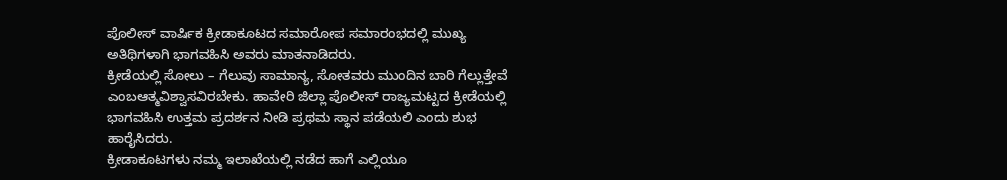ಪೊಲೀಸ್ ವಾರ್ಷಿಕ ಕ್ರೀಡಾಕೂಟದ ಸಮಾರೋಪ ಸಮಾರಂಭದಲ್ಲಿ ಮುಖ್ಯ ಅತಿಥಿಗಳಾಗಿ ಭಾಗವಹಿಸಿ ಅವರು ಮಾತನಾಡಿದರು.
ಕ್ರೀಡೆಯಲ್ಲಿ ಸೋಲು – ಗೆಲುವು ಸಾಮಾನ್ಯ, ಸೋತವರು ಮುಂದಿನ ಬಾರಿ ಗೆಲ್ಲುತ್ತೇವೆ ಎಂಬಆತ್ಮವಿಶ್ವಾಸವಿರಬೇಕು. ಹಾವೇರಿ ಜಿಲ್ಲಾ ಪೊಲೀಸ್ ರಾಜ್ಯಮಟ್ಟದ ಕ್ರೀಡೆಯಲ್ಲಿ ಭಾಗವಹಿಸಿ ಉತ್ತಮ ಪ್ರದರ್ಶನ ನೀಡಿ ಪ್ರಥಮ ಸ್ಥಾನ ಪಡೆಯಲಿ ಎಂದು ಶುಭ ಹಾರೈಸಿದರು.
ಕ್ರೀಡಾಕೂಟಗಳು ನಮ್ಮ ಇಲಾಖೆಯಲ್ಲಿ ನಡೆದ ಹಾಗೆ ಎಲ್ಲಿಯೂ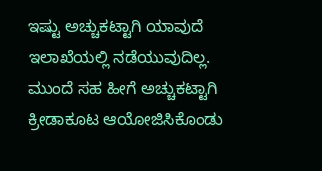ಇಷ್ಟು ಅಚ್ಚುಕಟ್ಟಾಗಿ ಯಾವುದೆ ಇಲಾಖೆಯಲ್ಲಿ ನಡೆಯುವುದಿಲ್ಲ. ಮುಂದೆ ಸಹ ಹೀಗೆ ಅಚ್ಚುಕಟ್ಟಾಗಿ ಕ್ರೀಡಾಕೂಟ ಆಯೋಜಿಸಿಕೊಂಡು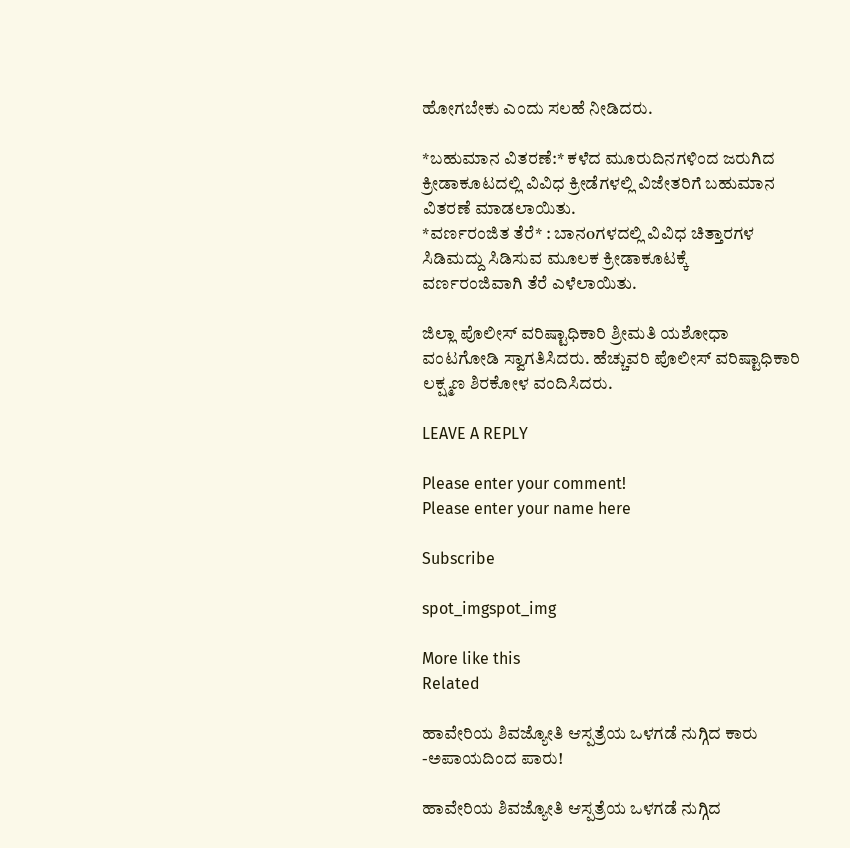ಹೋಗಬೇಕು ಎಂದು ಸಲಹೆ ನೀಡಿದರು.

*ಬಹುಮಾನ ವಿತರಣೆ:* ಕಳೆದ ಮೂರುದಿನಗಳಿಂದ ಜರುಗಿದ ಕ್ರೀಡಾಕೂಟದಲ್ಲಿ ವಿವಿಧ ಕ್ರೀಡೆಗಳಲ್ಲಿ ವಿಜೇತರಿಗೆ ಬಹುಮಾನ ವಿತರಣೆ ಮಾಡಲಾಯಿತು.
*ವರ್ಣರಂಜಿತ ತೆರೆ* : ಬಾನoಗಳದಲ್ಲಿ ವಿವಿಧ ಚಿತ್ತಾರಗಳ ಸಿಡಿಮದ್ದು ಸಿಡಿಸುವ ಮೂಲಕ ಕ್ರೀಡಾಕೂಟಕ್ಕೆ
ವರ್ಣರಂಜಿವಾಗಿ ತೆರೆ ಎಳೆಲಾಯಿತು.

ಜಿಲ್ಲಾ ಪೊಲೀಸ್ ವರಿಷ್ಟಾಧಿಕಾರಿ ಶ್ರೀಮತಿ ಯಶೋಧಾ ವಂಟಗೋಡಿ ಸ್ವಾಗತಿಸಿದರು. ಹೆಚ್ಚುವರಿ ಪೊಲೀಸ್ ವರಿಷ್ಟಾಧಿಕಾರಿ ಲಕ್ಷ್ಮಣ ಶಿರಕೋಳ ವಂದಿಸಿದರು.

LEAVE A REPLY

Please enter your comment!
Please enter your name here

Subscribe

spot_imgspot_img

More like this
Related

ಹಾವೇರಿಯ ಶಿವಜ್ಯೋತಿ ಆಸ್ಪತ್ರೆಯ ಒಳಗಡೆ ನುಗ್ಗಿದ ಕಾರು -ಅಪಾಯದಿಂದ ಪಾರು!

ಹಾವೇರಿಯ ಶಿವಜ್ಯೋತಿ ಆಸ್ಪತ್ರೆಯ ಒಳಗಡೆ ನುಗ್ಗಿದ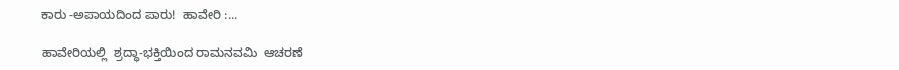ಕಾರು -ಅಪಾಯದಿಂದ ಪಾರು!  ಹಾವೇರಿ :...

ಹಾವೇರಿಯಲ್ಲಿ  ಶ್ರದ್ಧಾ-ಭಕ್ತಿಯಿಂದ ರಾಮನವಮಿ  ಆಚರಣೆ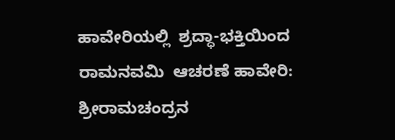ಹಾವೇರಿಯಲ್ಲಿ  ಶ್ರದ್ಧಾ-ಭಕ್ತಿಯಿಂದ ರಾಮನವಮಿ  ಆಚರಣೆ ಹಾವೇರಿ: ಶ್ರೀರಾಮಚಂದ್ರನ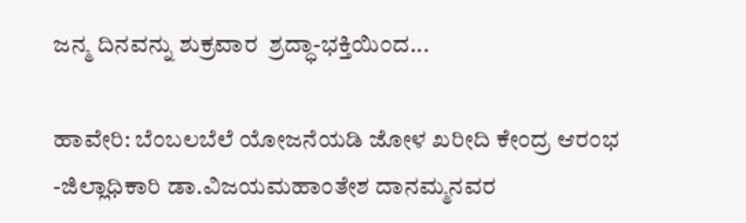ಜನ್ಮ ದಿನವನ್ನು ಶುಕ್ರವಾರ  ಶ್ರದ್ಧಾ-ಭಕ್ತಿಯಿಂದ...

ಹಾವೇರಿ: ಬೆಂಬಲಬೆಲೆ ಯೋಜನೆಯಡಿ ಜೋಳ ಖರೀದಿ ಕೇಂದ್ರ ಆರಂಭ -ಜಿಲ್ಲಾಧಿಕಾರಿ ಡಾ.ವಿಜಯಮಹಾಂತೇಶ ದಾನಮ್ಮನವರ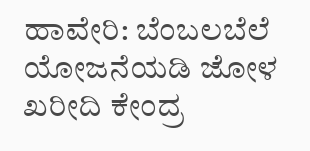ಹಾವೇರಿ: ಬೆಂಬಲಬೆಲೆ ಯೋಜನೆಯಡಿ ಜೋಳ ಖರೀದಿ ಕೇಂದ್ರ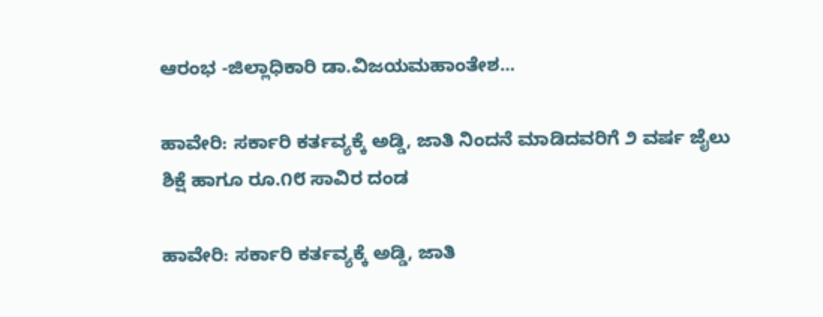ಆರಂಭ -ಜಿಲ್ಲಾಧಿಕಾರಿ ಡಾ.ವಿಜಯಮಹಾಂತೇಶ...

ಹಾವೇರಿ: ಸರ್ಕಾರಿ ಕರ್ತವ್ಯಕ್ಕೆ ಅಡ್ಡಿ, ಜಾತಿ ನಿಂದನೆ ಮಾಡಿದವರಿಗೆ ೨ ವರ್ಷ ಜೈಲು ಶಿಕ್ಷೆ ಹಾಗೂ ರೂ.೧೮ ಸಾವಿರ ದಂಡ

ಹಾವೇರಿ: ಸರ್ಕಾರಿ ಕರ್ತವ್ಯಕ್ಕೆ ಅಡ್ಡಿ, ಜಾತಿ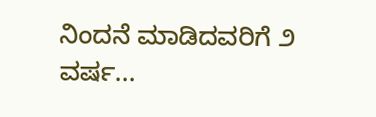ನಿಂದನೆ ಮಾಡಿದವರಿಗೆ ೨ ವರ್ಷ...